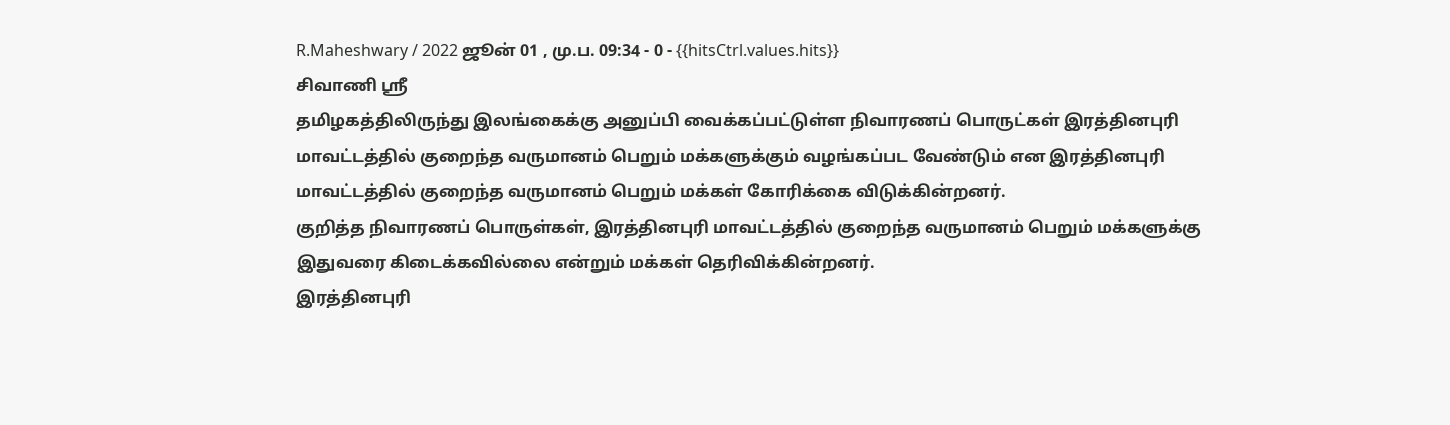R.Maheshwary / 2022 ஜூன் 01 , மு.ப. 09:34 - 0 - {{hitsCtrl.values.hits}}
சிவாணி ஸ்ரீ
தமிழகத்திலிருந்து இலங்கைக்கு அனுப்பி வைக்கப்பட்டுள்ள நிவாரணப் பொருட்கள் இரத்தினபுரி மாவட்டத்தில் குறைந்த வருமானம் பெறும் மக்களுக்கும் வழங்கப்பட வேண்டும் என இரத்தினபுரி மாவட்டத்தில் குறைந்த வருமானம் பெறும் மக்கள் கோரிக்கை விடுக்கின்றனர்.
குறித்த நிவாரணப் பொருள்கள், இரத்தினபுரி மாவட்டத்தில் குறைந்த வருமானம் பெறும் மக்களுக்கு இதுவரை கிடைக்கவில்லை என்றும் மக்கள் தெரிவிக்கின்றனர்.
இரத்தினபுரி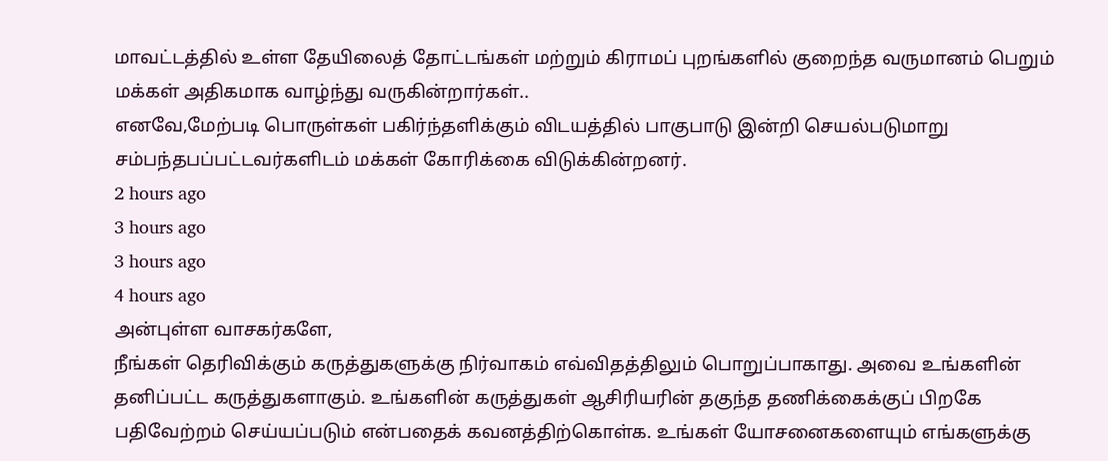மாவட்டத்தில் உள்ள தேயிலைத் தோட்டங்கள் மற்றும் கிராமப் புறங்களில் குறைந்த வருமானம் பெறும் மக்கள் அதிகமாக வாழ்ந்து வருகின்றார்கள்..
எனவே,மேற்படி பொருள்கள் பகிர்ந்தளிக்கும் விடயத்தில் பாகுபாடு இன்றி செயல்படுமாறு சம்பந்தபப்பட்டவர்களிடம் மக்கள் கோரிக்கை விடுக்கின்றனர்.
2 hours ago
3 hours ago
3 hours ago
4 hours ago
அன்புள்ள வாசகர்களே,
நீங்கள் தெரிவிக்கும் கருத்துகளுக்கு நிர்வாகம் எவ்விதத்திலும் பொறுப்பாகாது. அவை உங்களின் தனிப்பட்ட கருத்துகளாகும். உங்களின் கருத்துகள் ஆசிரியரின் தகுந்த தணிக்கைக்குப் பிறகே பதிவேற்றம் செய்யப்படும் என்பதைக் கவனத்திற்கொள்க. உங்கள் யோசனைகளையும் எங்களுக்கு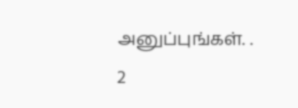அனுப்புங்கள். .
2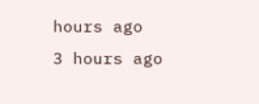hours ago
3 hours ago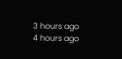3 hours ago
4 hours ago